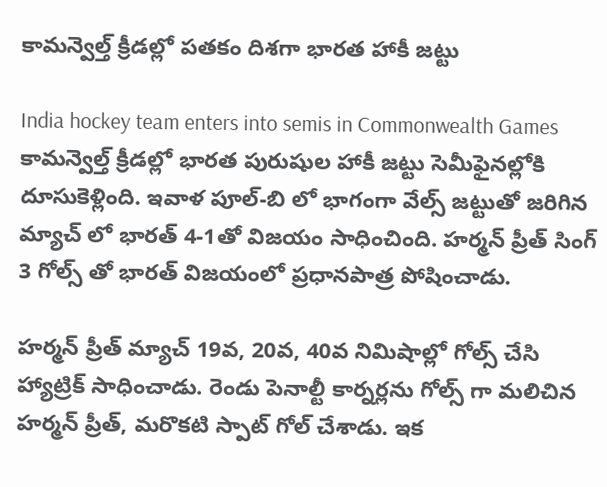కామన్వెల్త్ క్రీడల్లో పతకం దిశగా భారత హాకీ జట్టు

India hockey team enters into semis in Commonwealth Games
కామన్వెల్త్ క్రీడల్లో భారత పురుషుల హాకీ జట్టు సెమీఫైనల్లోకి దూసుకెళ్లింది. ఇవాళ పూల్-బి లో భాగంగా వేల్స్ జట్టుతో జరిగిన మ్యాచ్ లో భారత్ 4-1తో విజయం సాధించింది. హర్మన్ ప్రీత్ సింగ్ 3 గోల్స్ తో భారత్ విజయంలో ప్రధానపాత్ర పోషించాడు.

హర్మన్ ప్రీత్ మ్యాచ్ 19వ, 20వ, 40వ నిమిషాల్లో గోల్స్ చేసి హ్యాట్రిక్ సాధించాడు. రెండు పెనాల్టీ కార్నర్లను గోల్స్ గా మలిచిన హర్మన్ ప్రీత్, మరొకటి స్పాట్ గోల్ చేశాడు. ఇక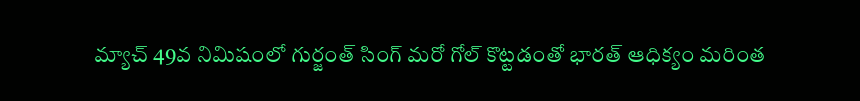మ్యాచ్ 49వ నిమిషంలో గుర్జంత్ సింగ్ మరో గోల్ కొట్టడంతో భారత్ ఆధిక్యం మరింత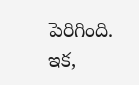పెరిగింది. ఇక,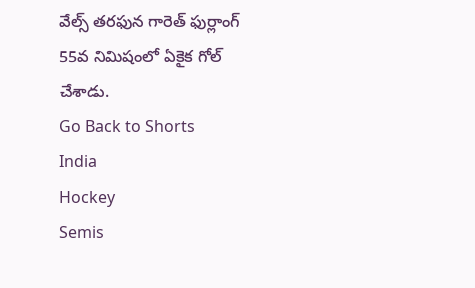వేల్స్ తరఫున గారెత్ ఫుర్లాంగ్ 55వ నిమిషంలో ఏకైక గోల్ చేశాడు.
Go Back to Shorts
India
Hockey
Semis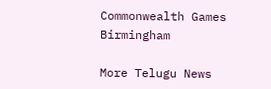Commonwealth Games
Birmingham

More Telugu News